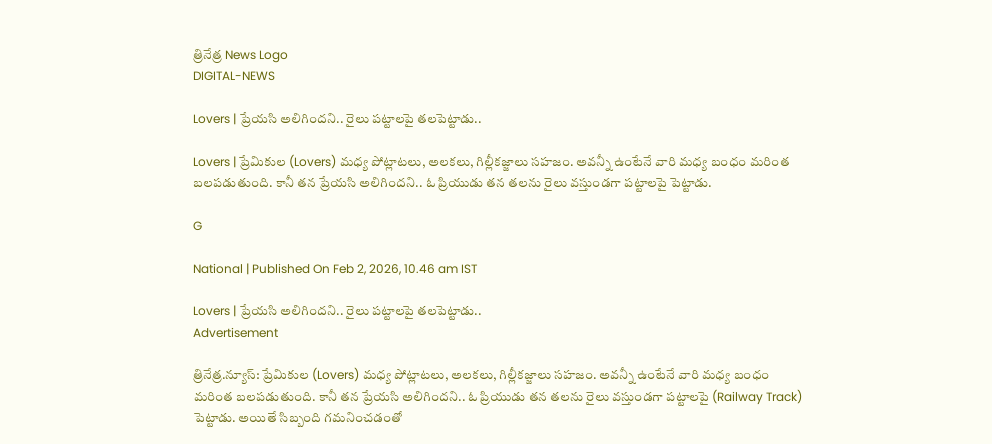త్రినేత్ర News Logo
DIGITAL-NEWS

Lovers | ప్రేయ‌సి అలిగింద‌ని.. రైలు ప‌ట్టాల‌పై త‌ల‌పెట్టాడు..

Lovers | ప్రేమికుల (Lovers) మ‌ధ్య పోట్లాట‌లు, అల‌క‌లు, గిల్లీక‌జ్జాలు స‌హ‌జం. అవ‌న్నీ ఉంటేనే వారి మ‌ధ్య బంధం మ‌రింత బ‌ల‌ప‌డుతుంది. కానీ త‌న ప్రేయ‌సి అలిగింద‌ని.. ఓ ప్రియుడు త‌న త‌ల‌ను రైలు వ‌స్తుండ‌గా ప‌ట్టాల‌పై పెట్టాడు.

G

National | Published On Feb 2, 2026, 10.46 am IST

Lovers | ప్రేయ‌సి అలిగింద‌ని.. రైలు ప‌ట్టాల‌పై త‌ల‌పెట్టాడు..
Advertisement

త్రినేత్ర‌.న్యూస్‌: ప్రేమికుల (Lovers) మ‌ధ్య పోట్లాట‌లు, అల‌క‌లు, గిల్లీక‌జ్జాలు స‌హ‌జం. అవ‌న్నీ ఉంటేనే వారి మ‌ధ్య బంధం మ‌రింత బ‌ల‌ప‌డుతుంది. కానీ త‌న ప్రేయ‌సి అలిగింద‌ని.. ఓ ప్రియుడు త‌న త‌ల‌ను రైలు వ‌స్తుండ‌గా ప‌ట్టాల‌పై (Railway Track) పెట్టాడు. అయితే సిబ్బంది గ‌మ‌నించ‌డంతో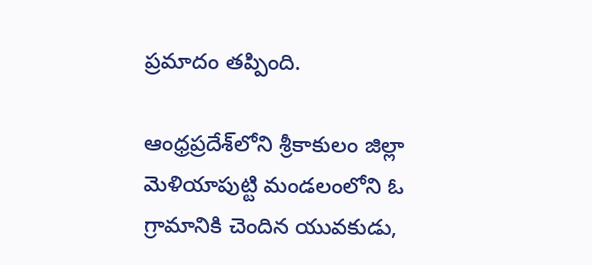ప్ర‌మాదం త‌ప్పింది.

ఆంధ్ర‌ప్ర‌దేశ్‌లోని శ్రీకాకులం జిల్లా మెళియాపుట్టి మండ‌లంలోని ఓ గ్రామానికి చెందిన యువకుడు,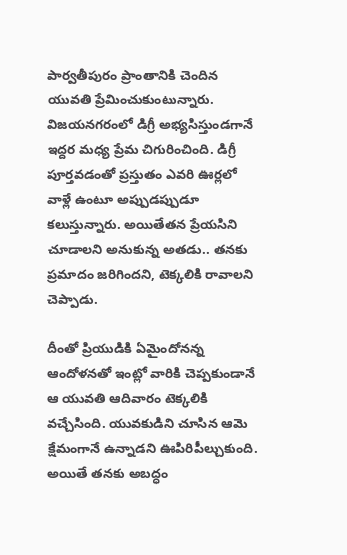పార్వతీపురం ప్రాంతానికి చెందిన యువతి ప్రేమించుకుంటున్నారు. విజ‌య‌న‌గ‌రంలో డిగ్రీ అభ్య‌సిస్తుండ‌గానే ఇద్ద‌ర మ‌ధ్య ప్రేమ చిగురించింది. డిగ్రీ పూర్త‌వ‌డంతో ప్ర‌స్తుతం ఎవ‌రి ఊర్ల‌లో వాళ్లే ఉంటూ అప్పుడ‌ప్పుడూ క‌లుస్తున్నారు. అయితేత‌న ప్రేయ‌సిని చూడాల‌ని అనుకున్న అత‌డు.. త‌న‌కు ప్ర‌మాదం జ‌రిగింద‌ని, టెక్క‌లికి రావాల‌ని చెప్పాడు.

దీంతో ప్రియుడికి ఏమైందోన‌న్న ఆందోళ‌న‌తో ఇంట్లో వారికి చెప్పకుండానే ఆ యువతి ఆదివారం టెక్కలికి వ‌చ్చేసింది. యువకుడిని చూసిన ఆమె క్షేమంగానే ఉన్నాడ‌ని ఊపిరిపీల్చుకుంది. అయితే త‌న‌కు అబద్ధం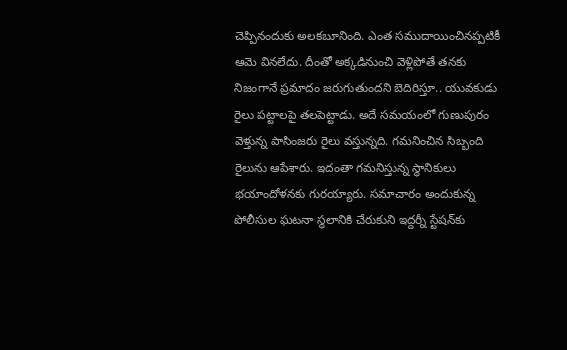చెప్పినందుకు అలకబూనింది. ఎంత స‌ముదాయించిన‌ప్ప‌టికీ ఆమె విన‌లేదు. దీంతో అక్కడినుంచి వెళ్లిపోతే తనకు నిజంగానే ప్రమాదం జరుగుతుందని బెదిరిస్తూ.. యువకుడు రైలు పట్టాలపై త‌ల‌పెట్టాడు. అదే సమయంలో గుణుపురం వెళ్తున్న పాసింజరు రైలు వ‌స్తున్న‌ది. గ‌మ‌నించిన సిబ్బంది రైలును ఆపేశారు. ఇదంతా గ‌మ‌నిస్తున్న స్థానికులు భ‌యాందోళ‌న‌కు గుర‌య్యారు. స‌మాచారం అందుకున్న పోలీసుల ఘ‌ట‌నా స్థ‌లానికి చేరుకుని ఇద్దర్నీ స్టేషన్‌కు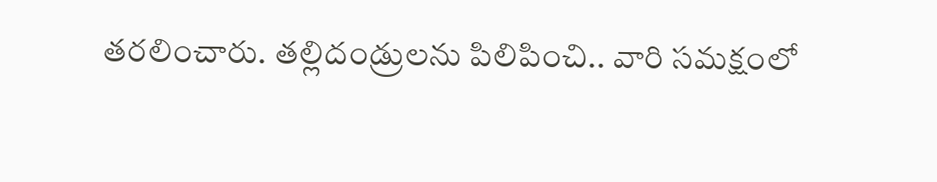తరలించారు. తల్లిదండ్రులను పిలిపించి.. వారి స‌మ‌క్షంలో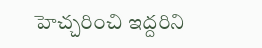హెచ్చరించి ఇద్ద‌రిని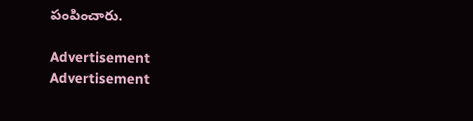పంపించారు.

Advertisement
Advertisement